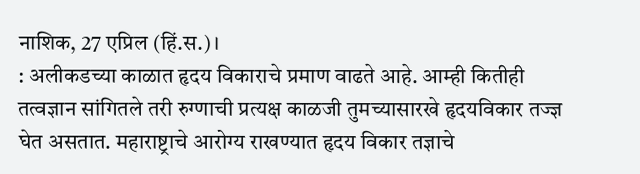नाशिक, 27 एप्रिल (हिं.स.)।
: अलीकडच्या काळात हृदय विकाराचे प्रमाण वाढते आहे. आम्ही कितीही तत्वज्ञान सांगितले तरी रुग्णाची प्रत्यक्ष काळजी तुमच्यासारखे हृदयविकार तज्ज्ञ घेत असतात. महाराष्ट्राचे आरोग्य राखण्यात हृदय विकार तज्ञाचे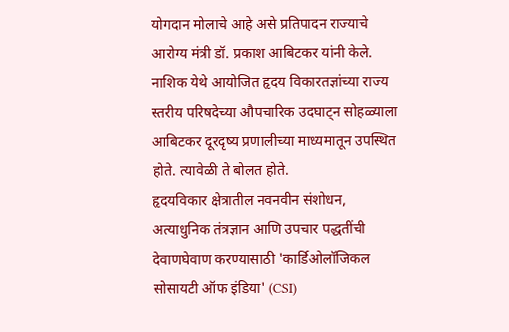योगदान मोलाचे आहे असे प्रतिपादन राज्याचे आरोग्य मंत्री डॉ. प्रकाश आबिटकर यांनी केले.
नाशिक येथे आयोजित हृदय विकारतज्ञांच्या राज्य स्तरीय परिषदेच्या औपचारिक उदघाट्न सोहळ्याला आबिटकर दूरदृष्य प्रणालीच्या माध्यमातून उपस्थित होते. त्यावेळी ते बोलत होते.
हृदयविकार क्षेत्रातील नवनवीन संशोधन, अत्याधुनिक तंत्रज्ञान आणि उपचार पद्धतींची देवाणघेवाण करण्यासाठी 'कार्डिओलॉजिकल सोसायटी ऑफ इंडिया' (CSI)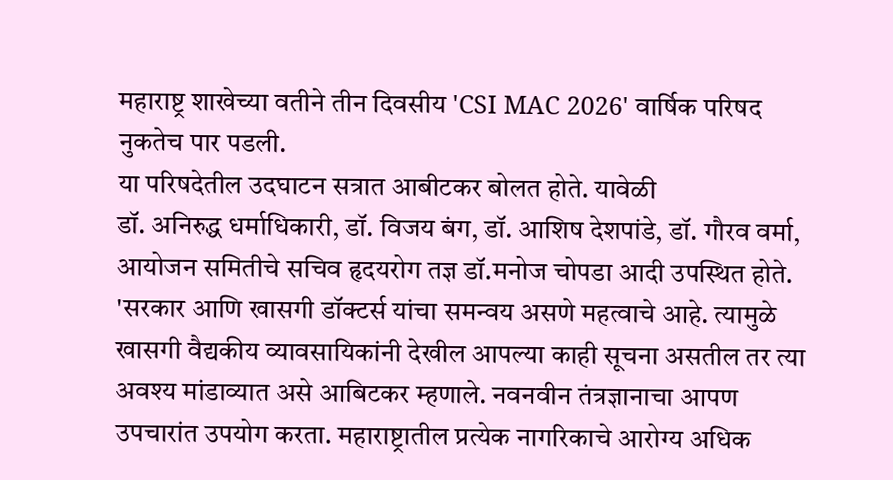महाराष्ट्र शाखेच्या वतीने तीन दिवसीय 'CSI MAC 2026' वार्षिक परिषद नुकतेच पार पडली.
या परिषदेतील उदघाटन सत्रात आबीटकर बोलत होते. यावेळी
डॉ. अनिरुद्ध धर्माधिकारी, डॉ. विजय बंग, डॉ. आशिष देशपांडे, डॉ. गौरव वर्मा, आयोजन समितीचे सचिव हृदयरोग तज्ञ डॉ.मनोज चोपडा आदी उपस्थित होते.
'सरकार आणि खासगी डॉक्टर्स यांचा समन्वय असणे महत्वाचे आहे. त्यामुळे खासगी वैद्यकीय व्यावसायिकांनी देखील आपल्या काही सूचना असतील तर त्या अवश्य मांडाव्यात असे आबिटकर म्हणाले. नवनवीन तंत्रज्ञानाचा आपण उपचारांत उपयोग करता. महाराष्ट्रातील प्रत्येक नागरिकाचे आरोग्य अधिक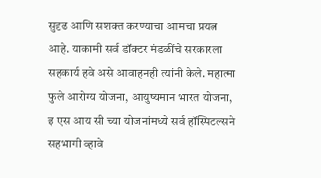सुदृढ आणि सशक्त करण्याचा आमचा प्रयत्न आहे. याकामी सर्व डॉक्टर मंडळींचे सरकारला सहकार्य हवे असे आवाहनही त्यांनी केले. महात्मा फुले आरोग्य योजना, आयुष्यमान भारत योजना, इ एस आय सी च्या योजनांमध्ये सर्व हॉस्पिटल्सने सहभागी व्हावे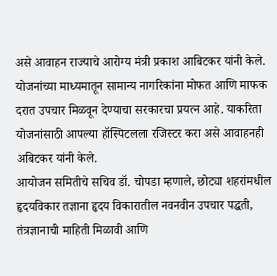असे आवाहन राज्याचे आरोग्य मंत्री प्रकाश आबिटकर यांनी केले. योजनांच्या माध्यमातून सामान्य नागरिकांना मोफत आणि माफक दरात उपचार मिळवून देण्याचा सरकारचा प्रयत्न आहे. याकरिता योजनांसाठी आपल्या हॉस्पिटलला रजिस्टर करा असे आवाहनही अबिटकर यांनी केले.
आयोजन समितीचे सचिव डॉ. चोपडा म्हणाले, छोट्या शहरांमधील हृदयविकार तज्ञाना हृदय विकारातील नवनवीन उपचार पद्धती, तंत्रज्ञानाची माहिती मिळावी आणि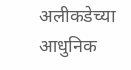अलीकडेच्या आधुनिक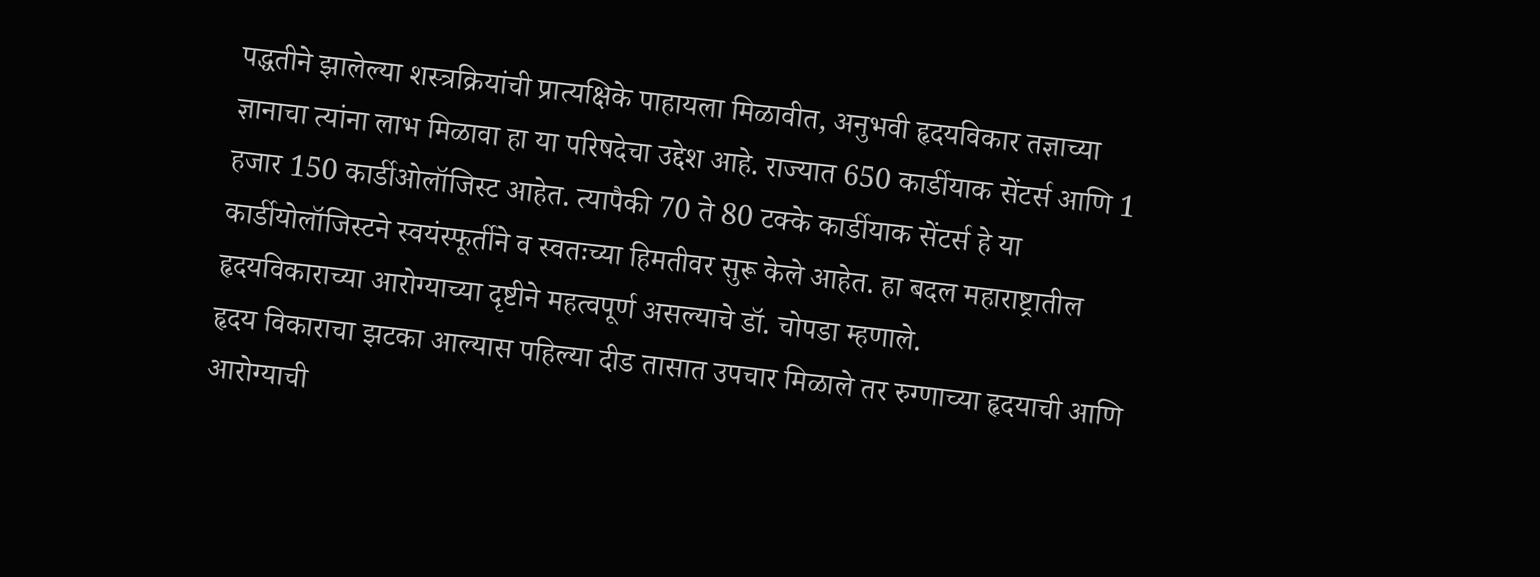पद्धतीने झालेल्या शस्त्रक्रियांची प्रात्यक्षिके पाहायला मिळावीत, अनुभवी हृदयविकार तज्ञाच्या ज्ञानाचा त्यांना लाभ मिळावा हा या परिषदेचा उद्देश आहे. राज्यात 650 कार्डीयाक सेंटर्स आणि 1 हजार 150 कार्डीओलॉजिस्ट आहेत. त्यापैकी 70 ते 80 टक्के कार्डीयाक सेंटर्स हे या कार्डीयोलॉजिस्टने स्वयंस्फूर्तीने व स्वतःच्या हिमतीवर सुरू केले आहेत. हा बदल महाराष्ट्रातील हृदयविकाराच्या आरोग्याच्या दृष्टीने महत्वपूर्ण असल्याचे डॉ. चोपडा म्हणाले.
हृदय विकाराचा झटका आल्यास पहिल्या दीड तासात उपचार मिळाले तर रुग्णाच्या हृदयाची आणि आरोग्याची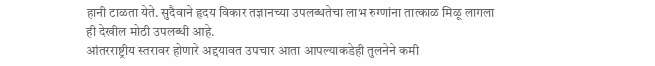हानी टाळता येते. सुदैवाने हृदय विकार तज्ञानच्या उपलब्धतेचा लाभ रुग्णांना तात्काळ मिळू लागला ही देखील मोठी उपलब्धी आहे.
आंतरराष्ट्रीय स्तरावर होणारे अद्दयावत उपचार आता आपल्याकडेही तुलनेने कमी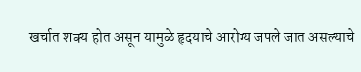खर्चात शक्य होत असून यामुळे हृदयाचे आरोग्य जपले जात असल्याचे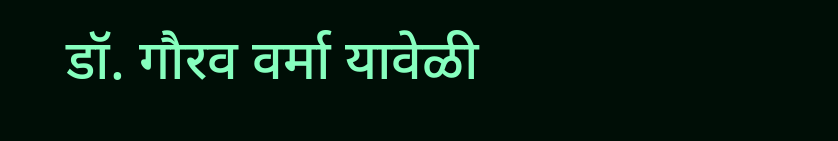डॉ. गौरव वर्मा यावेळी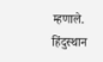म्हणाले.
हिंदुस्थान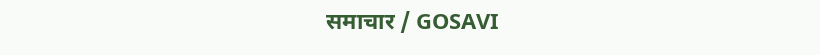समाचार / GOSAVI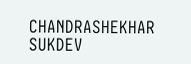CHANDRASHEKHAR SUKDEV